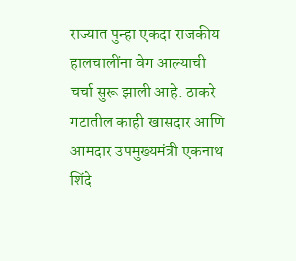राज्यात पुन्हा एकदा राजकीय हालचालींना वेग आल्याची चर्चा सुरू झाली आहे. ठाकरे गटातील काही खासदार आणि आमदार उपमुख्यमंत्री एकनाथ शिंदे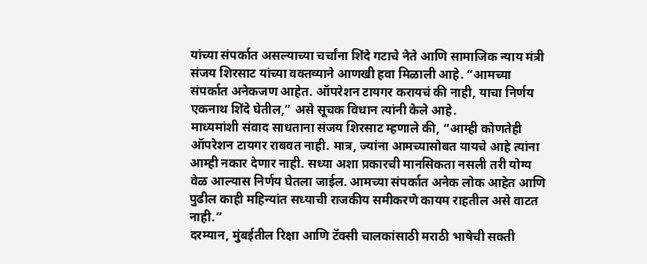यांच्या संपर्कात असल्याच्या चर्चांना शिंदे गटाचे नेते आणि सामाजिक न्याय मंत्री संजय शिरसाट यांच्या वक्तव्याने आणखी हवा मिळाली आहे. “आमच्या संपर्कात अनेकजण आहेत. ऑपरेशन टायगर करायचं की नाही, याचा निर्णय एकनाथ शिंदे घेतील,” असे सूचक विधान त्यांनी केले आहे.
माध्यमांशी संवाद साधताना संजय शिरसाट म्हणाले की, “आम्ही कोणतेही ऑपरेशन टायगर राबवत नाही. मात्र, ज्यांना आमच्यासोबत यायचे आहे त्यांना आम्ही नकार देणार नाही. सध्या अशा प्रकारची मानसिकता नसली तरी योग्य वेळ आल्यास निर्णय घेतला जाईल. आमच्या संपर्कात अनेक लोक आहेत आणि पुढील काही महिन्यांत सध्याची राजकीय समीकरणे कायम राहतील असे वाटत नाही.”
दरम्यान, मुंबईतील रिक्षा आणि टॅक्सी चालकांसाठी मराठी भाषेची सक्ती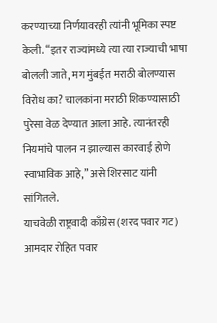करण्याच्या निर्णयावरही त्यांनी भूमिका स्पष्ट केली. “इतर राज्यांमध्ये त्या त्या राज्याची भाषा बोलली जाते, मग मुंबईत मराठी बोलण्यास विरोध का? चालकांना मराठी शिकण्यासाठी पुरेसा वेळ देण्यात आला आहे. त्यानंतरही नियमांचे पालन न झाल्यास कारवाई होणे स्वाभाविक आहे,” असे शिरसाट यांनी सांगितले.
याचवेळी राष्ट्रवादी काँग्रेस (शरद पवार गट) आमदार रोहित पवार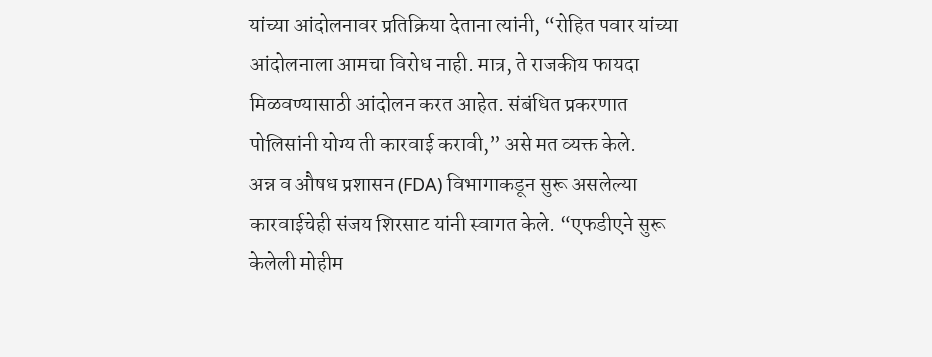यांच्या आंदोलनावर प्रतिक्रिया देताना त्यांनी, “रोहित पवार यांच्या आंदोलनाला आमचा विरोध नाही. मात्र, ते राजकीय फायदा मिळवण्यासाठी आंदोलन करत आहेत. संबंधित प्रकरणात पोलिसांनी योग्य ती कारवाई करावी,” असे मत व्यक्त केले.
अन्न व औषध प्रशासन (FDA) विभागाकडून सुरू असलेल्या कारवाईचेही संजय शिरसाट यांनी स्वागत केले. “एफडीएने सुरू केलेली मोहीम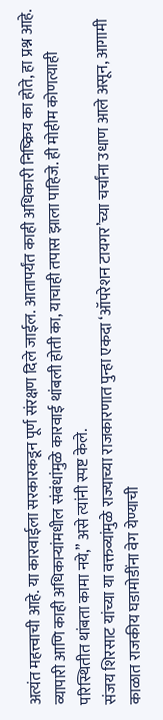अत्यंत महत्त्वाची आहे. या कारवाईला सरकारकडून पूर्ण संरक्षण दिले जाईल. आतापर्यंत काही अधिकारी निष्क्रिय का होते, हा प्रश्न आहे. व्यापारी आणि काही अधिकाऱ्यांमधील संबंधांमुळे कारवाई थांबली होती का, याचाही तपास झाला पाहिजे. ही मोहीम कोणत्याही परिस्थितीत थांबता कामा नये,” असे त्यांनी स्पष्ट केले.
संजय शिरसाट यांच्या या वक्तव्यांमुळे राज्याच्या राजकारणात पुन्हा एकदा ‘ऑपरेशन टायगर’च्या चर्चांना उधाण आले असून, आगामी काळात राजकीय घडामोडींना वेग येण्याची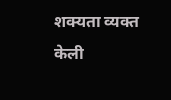शक्यता व्यक्त केली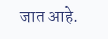जात आहे.